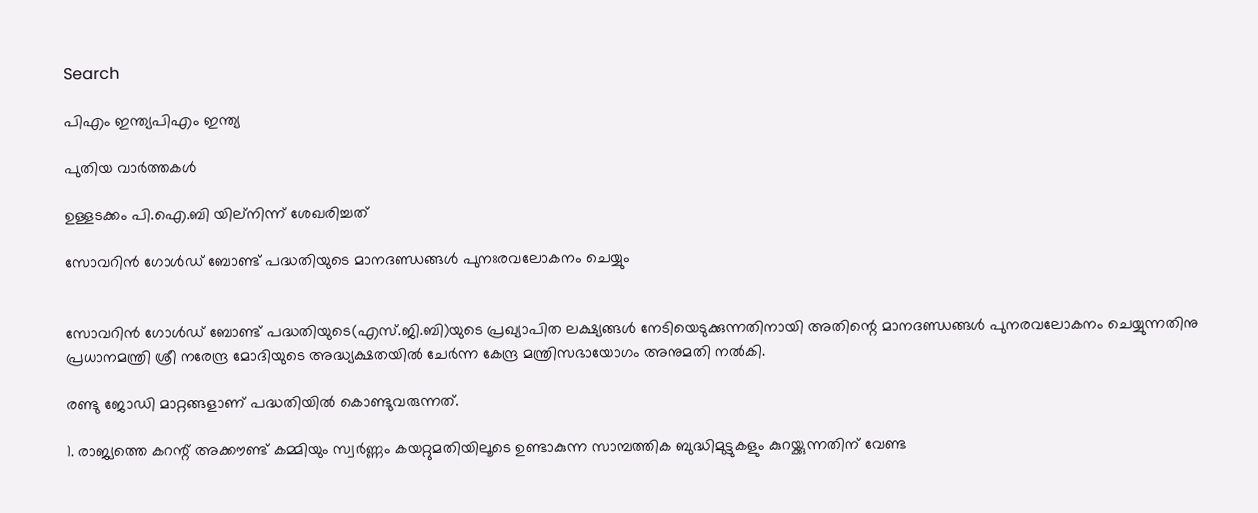Search

പിഎം ഇന്ത്യപിഎം ഇന്ത്യ

പുതിയ വാർത്തകൾ

ഉള്ളടക്കം പി.ഐ.ബി യില്നിന്ന് ശേഖരിച്ചത്

സോവറിന്‍ ഗോള്‍ഡ് ബോണ്ട് പദ്ധതിയുടെ മാനദണ്ഡങ്ങള്‍ പുനഃരവലോകനം ചെയ്യും


സോവറിന്‍ ഗോള്‍ഡ് ബോണ്ട് പദ്ധതിയുടെ(എസ്.ജി.ബി)യുടെ പ്രഖ്യാപിത ലക്ഷ്യങ്ങള്‍ നേടിയെടുക്കുന്നതിനായി അതിന്റെ മാനദണ്ഡങ്ങള്‍ പുനരവലോകനം ചെയ്യുന്നതിനു പ്രധാനമന്ത്രി ശ്രീ നരേന്ദ്ര മോദിയുടെ അദ്ധ്യക്ഷതയില്‍ ചേര്‍ന്ന കേന്ദ്ര മന്ത്രിസഭായോഗം അനുമതി നല്‍കി.

രണ്ടു ജോഡി മാറ്റങ്ങളാണ് പദ്ധതിയില്‍ കൊണ്ടുവരുന്നത്.

1. രാജ്യത്തെ കറന്റ് അക്കൗണ്ട് കമ്മിയും സ്വര്‍ണ്ണം കയറ്റുമതിയിലൂടെ ഉണ്ടാകുന്ന സാമ്പത്തിക ബുദ്ധിമുട്ടുകളും കുറയ്ക്കുന്നതിന് വേണ്ട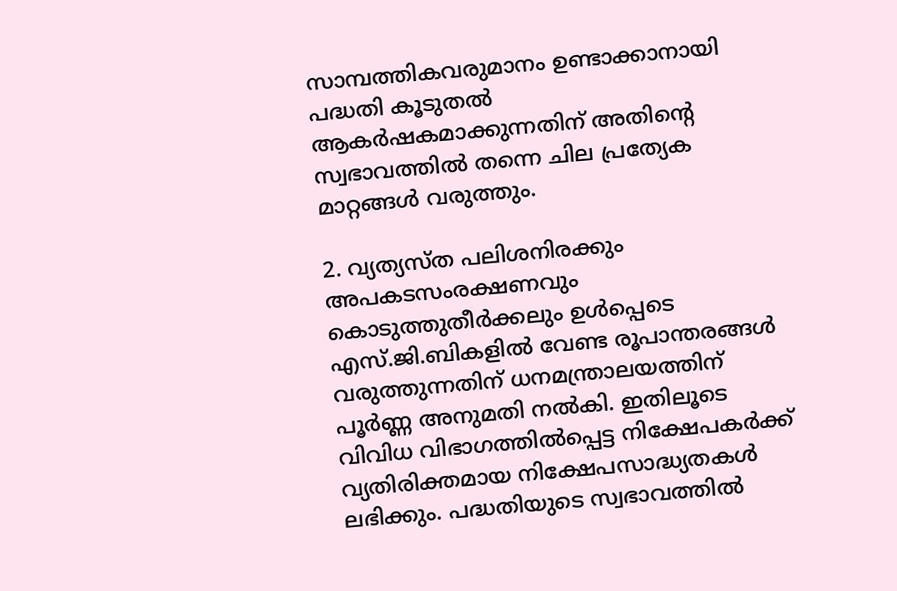സാമ്പത്തികവരുമാനം ഉണ്ടാക്കാനായി പദ്ധതി കൂടുതല്‍ ആകര്‍ഷകമാക്കുന്നതിന് അതിന്റെ സ്വഭാവത്തില്‍ തന്നെ ചില പ്രത്യേക മാറ്റങ്ങള്‍ വരുത്തും.

2. വ്യത്യസ്ത പലിശനിരക്കും അപകടസംരക്ഷണവും കൊടുത്തുതീര്‍ക്കലും ഉള്‍പ്പെടെ എസ്.ജി.ബികളില്‍ വേണ്ട രൂപാന്തരങ്ങള്‍ വരുത്തുന്നതിന് ധനമന്ത്രാലയത്തിന് പൂര്‍ണ്ണ അനുമതി നല്‍കി. ഇതിലൂടെ വിവിധ വിഭാഗത്തില്‍പ്പെട്ട നിക്ഷേപകര്‍ക്ക് വ്യതിരിക്തമായ നിക്ഷേപസാദ്ധ്യതകള്‍ ലഭിക്കും. പദ്ധതിയുടെ സ്വഭാവത്തില്‍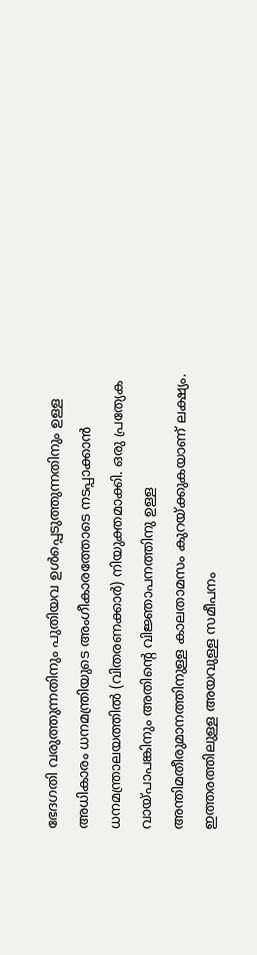ഭേദഗതി വരുത്തുന്നതിനും പുതിയവ ഉള്‍പ്പെടുത്തുന്നതിനും ഉള്ള അധികാരം ധനമന്ത്രിയുടെ അംഗീകാരത്തോടെ നടപ്പാക്കാന്‍ ധനമന്ത്രാലയത്തില്‍ (വിതരണക്കാര്‍) നിയുക്തമാക്കി. ഒരു പ്രത്യേക വായ്പാപങ്കിനും അതിന്റെ വിജ്ഞാപനത്തിനു ഉള്ള അന്തിമതീരുമാനത്തിനുള്ള കാലതാമസം കുറയ്ക്കുകയാണ് ലക്ഷ്യം. ഇത്തരത്തിലുള്ള അയവുള്ള സമീപനം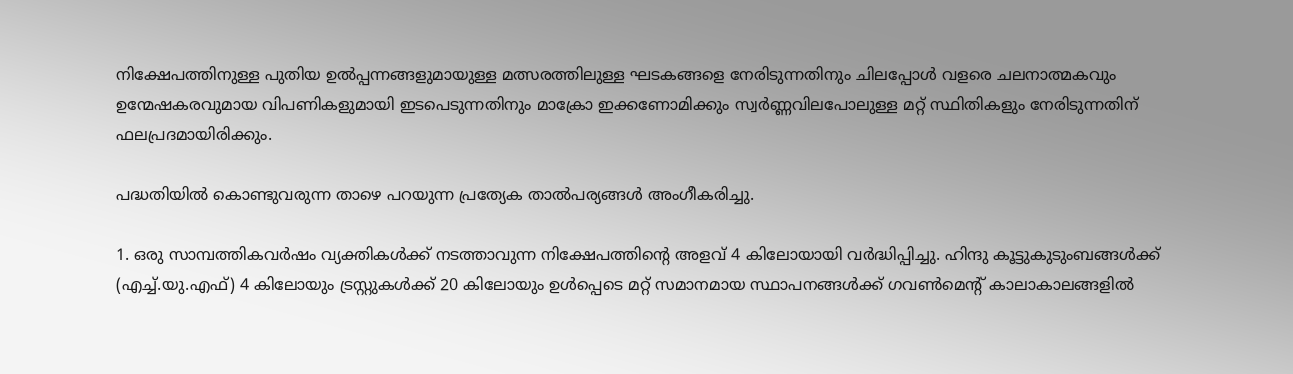നിക്ഷേപത്തിനുള്ള പുതിയ ഉല്‍പ്പന്നങ്ങളുമായുള്ള മത്സരത്തിലുള്ള ഘടകങ്ങളെ നേരിടുന്നതിനും ചിലപ്പോള്‍ വളരെ ചലനാത്മകവും ഉന്മേഷകരവുമായ വിപണികളുമായി ഇടപെടുന്നതിനും മാക്രോ ഇക്കണോമിക്കും സ്വര്‍ണ്ണവിലപോലുള്ള മറ്റ് സ്ഥിതികളും നേരിടുന്നതിന് ഫലപ്രദമായിരിക്കും.

പദ്ധതിയില്‍ കൊണ്ടുവരുന്ന താഴെ പറയുന്ന പ്രത്യേക താല്‍പര്യങ്ങള്‍ അംഗീകരിച്ചു.

1. ഒരു സാമ്പത്തികവര്‍ഷം വ്യക്തികള്‍ക്ക് നടത്താവുന്ന നിക്ഷേപത്തിന്റെ അളവ് 4 കിലോയായി വര്‍ദ്ധിപ്പിച്ചു. ഹിന്ദു കൂട്ടുകുടുംബങ്ങള്‍ക്ക് (എച്ച്.യു.എഫ്) 4 കിലോയും ട്രസ്റ്റുകള്‍ക്ക് 20 കിലോയും ഉള്‍പ്പെടെ മറ്റ് സമാനമായ സ്ഥാപനങ്ങള്‍ക്ക് ഗവണ്‍മെന്റ് കാലാകാലങ്ങളില്‍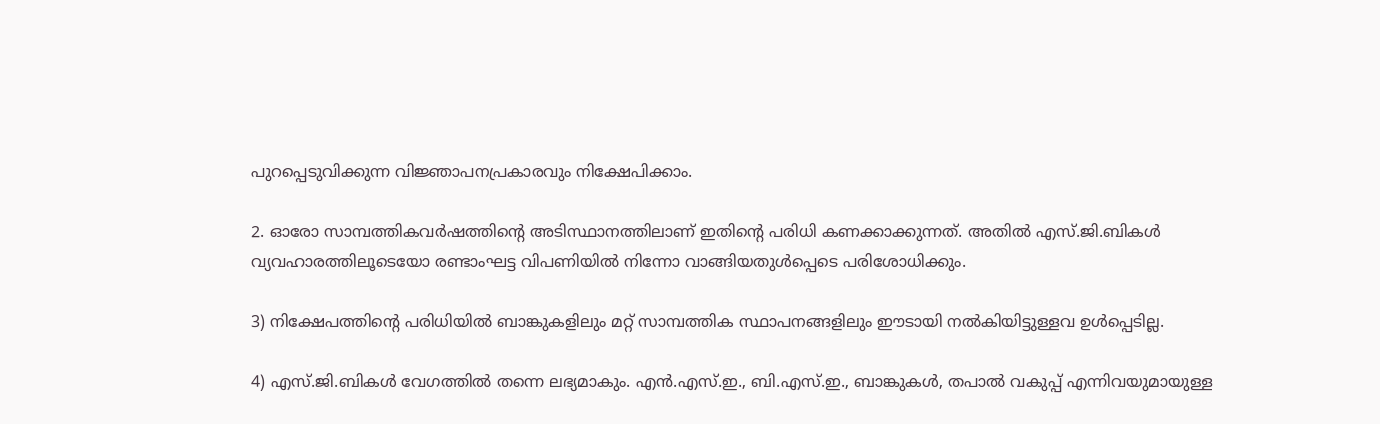പുറപ്പെടുവിക്കുന്ന വിജ്ഞാപനപ്രകാരവും നിക്ഷേപിക്കാം.

2. ഓരോ സാമ്പത്തികവര്‍ഷത്തിന്റെ അടിസ്ഥാനത്തിലാണ് ഇതിന്റെ പരിധി കണക്കാക്കുന്നത്. അതില്‍ എസ്.ജി.ബികള്‍ വ്യവഹാരത്തിലൂടെയോ രണ്ടാംഘട്ട വിപണിയില്‍ നിന്നോ വാങ്ങിയതുള്‍പ്പെടെ പരിശോധിക്കും.

3) നിക്ഷേപത്തിന്റെ പരിധിയില്‍ ബാങ്കുകളിലും മറ്റ് സാമ്പത്തിക സ്ഥാപനങ്ങളിലും ഈടായി നല്‍കിയിട്ടുള്ളവ ഉള്‍പ്പെടില്ല.

4) എസ്.ജി.ബികള്‍ വേഗത്തില്‍ തന്നെ ലഭ്യമാകും. എന്‍.എസ്.ഇ., ബി.എസ്.ഇ., ബാങ്കുകള്‍, തപാല്‍ വകുപ്പ് എന്നിവയുമായുള്ള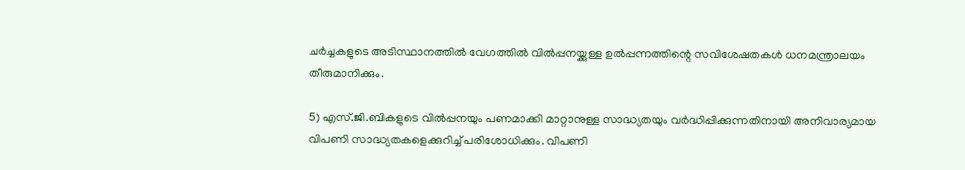ചര്‍ച്ചകളുടെ അടിസ്ഥാനത്തില്‍ വേഗത്തില്‍ വില്‍പ്പനയ്ക്കുള്ള ഉല്‍പ്പന്നത്തിന്റെ സവിശേഷതകള്‍ ധനമന്ത്രാലയം തീരുമാനിക്കും.

5) എസ്.ജി.ബികളുടെ വില്‍പ്പനയും പണമാക്കി മാറ്റാനുള്ള സാദ്ധ്യതയും വര്‍ദ്ധിപ്പിക്കുന്നതിനായി അനിവാര്യമായ വിപണി സാദ്ധ്യതകളെക്കുറിച്ച് പരിശോധിക്കും. വിപണി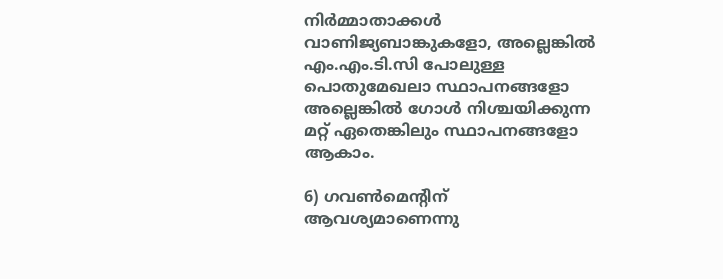നിര്‍മ്മാതാക്കള്‍ വാണിജ്യബാങ്കുകളോ, അല്ലെങ്കില്‍ എം.എം.ടി.സി പോലുള്ള പൊതുമേഖലാ സ്ഥാപനങ്ങളോ അല്ലെങ്കില്‍ ഗോള്‍ നിശ്ചയിക്കുന്ന മറ്റ് ഏതെങ്കിലും സ്ഥാപനങ്ങളോ ആകാം.

6) ഗവണ്‍മെന്റിന് ആവശ്യമാണെന്നു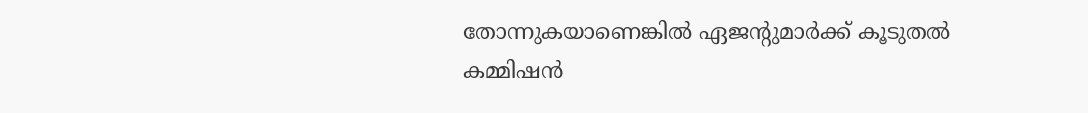തോന്നുകയാണെങ്കില്‍ ഏജന്റുമാര്‍ക്ക് കൂടുതല്‍ കമ്മിഷന്‍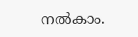നല്‍കാം.